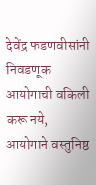देवेंद्र फडणवीसांनी निवडणूक आयोगाची वकिली करू नये, आयोगाने वस्तुनिष्ठ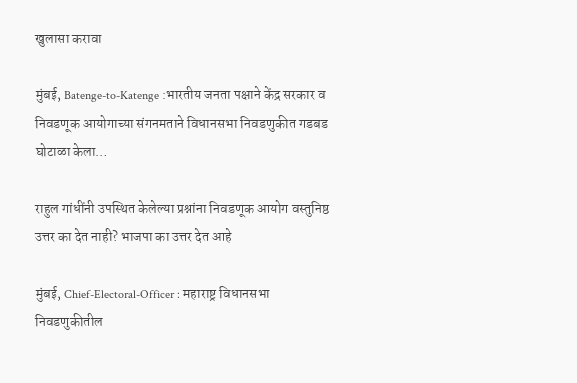खुलासा करावा

मुंबई, Batenge-to-Katenge :भारतीय जनता पक्षाने केंद्र सरकार व निवडणूक आयोगाच्या संगनमताने विधानसभा निवडणुकीत गडबड घोटाळा केला…

राहुल गांधींनी उपस्थित केलेल्या प्रश्नांना निवडणूक आयोग वस्तुनिष्ठ उत्तर का देत नाही? भाजपा का उत्तर देत आहे

मुंबई, Chief-Electoral-Officer : महाराष्ट्र विधानसभा निवडणुकीतील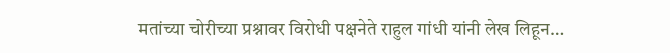मतांच्या चोरीच्या प्रश्नावर विरोधी पक्षनेते राहुल गांधी यांनी लेख लिहून…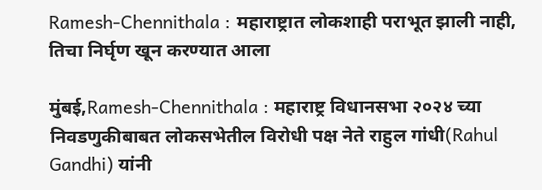Ramesh-Chennithala : महाराष्ट्रात लोकशाही पराभूत झाली नाही, तिचा निर्घृण खून करण्यात आला

मुंबई,Ramesh-Chennithala : महाराष्ट्र विधानसभा २०२४ च्या निवडणुकीबाबत लोकसभेतील विरोधी पक्ष नेते राहुल गांधी(Rahul Gandhi) यांनी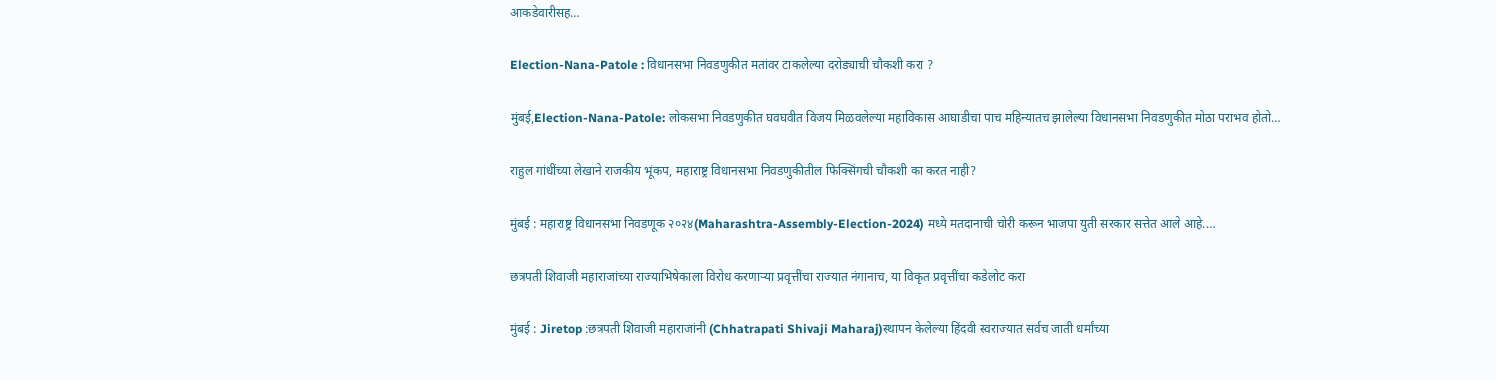आकडेवारीसह…

Election-Nana-Patole : विधानसभा निवडणुकीत मतांवर टाकलेल्या दरोड्याची चौकशी करा ?

मुंबई,Election-Nana-Patole: लोकसभा निवडणुकीत घवघवीत विजय मिळवलेल्या महाविकास आघाडीचा पाच महिन्यातच झालेल्या विधानसभा निवडणुकीत मोठा पराभव होतो…

राहुल गांधींच्या लेखाने राजकीय भूंकप, महाराष्ट्र विधानसभा निवडणुकीतील फिक्सिंगची चौकशी का करत नाही?

मुंबई : महाराष्ट्र विधानसभा निवडणूक २०२४(Maharashtra-Assembly-Election-2024) मध्ये मतदानाची चोरी करून भाजपा युती सरकार सत्तेत आले आहे.…

छत्रपती शिवाजी महाराजांच्या राज्याभिषेकाला विरोध करणाऱ्या प्रवृत्तींचा राज्यात नंगानाच, या विकृत प्रवृत्तींचा कडेलोट करा

मुंबई : Jiretop :छत्रपती शिवाजी महाराजांनी (Chhatrapati Shivaji Maharaj)स्थापन केलेल्या हिंदवी स्वराज्यात सर्वच जाती धर्मांच्या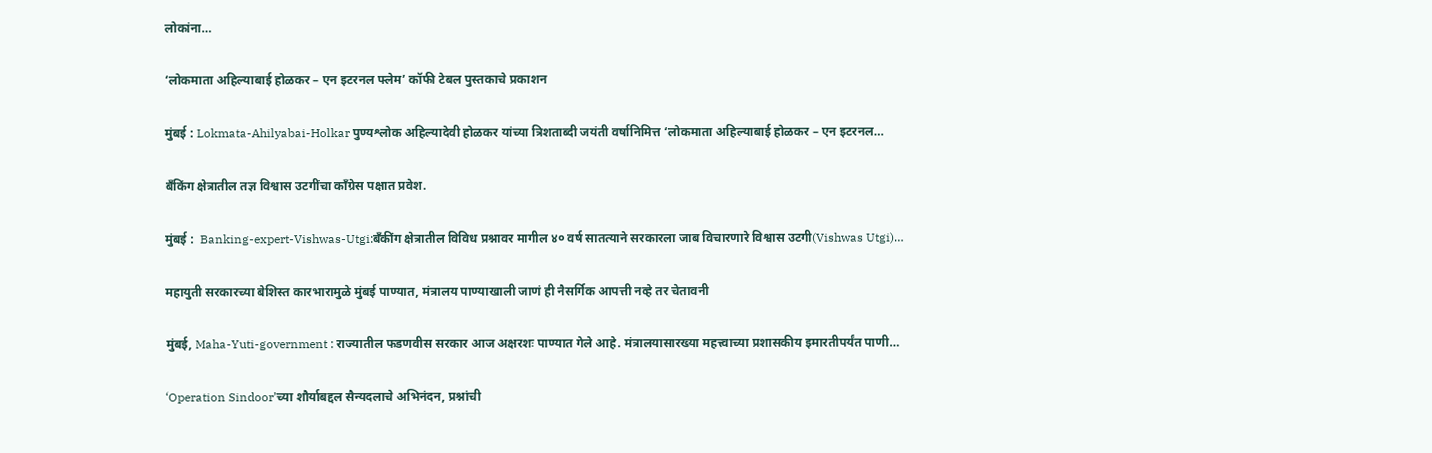लोकांना…

‘लोकमाता अहिल्याबाई होळकर – एन इटरनल फ्लेम’ कॉफी टेबल पुस्तकाचे प्रकाशन

मुंबई : Lokmata-Ahilyabai-Holkar पुण्यश्लोक अहिल्यादेवी होळकर यांच्या त्रिशताब्दी जयंती वर्षानिमित्त ‘लोकमाता अहिल्याबाई होळकर – एन इटरनल…

बँकिंग क्षेत्रातील तज्ञ विश्वास उटगींचा काँग्रेस पक्षात प्रवेश.

मुंबई :  Banking-expert-Vishwas-Utgi:बँकींग क्षेत्रातील विविध प्रश्नावर मागील ४० वर्ष सातत्याने सरकारला जाब विचारणारे विश्वास उटगी(Vishwas Utgi)…

महायुती सरकारच्या बेशिस्त कारभारामुळे मुंबई पाण्यात, मंत्रालय पाण्याखाली जाणं ही नैसर्गिक आपत्ती नव्हे तर चेतावनी

मुंबई, Maha-Yuti-government : राज्यातील फडणवीस सरकार आज अक्षरशः पाण्यात गेले आहे. मंत्रालयासारख्या महत्त्वाच्या प्रशासकीय इमारतीपर्यंत पाणी…

‘Operation Sindoor’च्या शौर्याबद्दल सैन्यदलाचे अभिनंदन, प्रश्नांची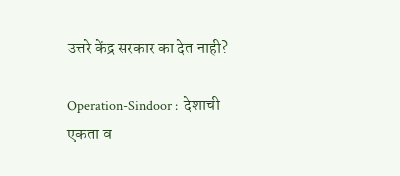उत्तरे केंद्र सरकार का देत नाही?

Operation-Sindoor :  देशाची एकता व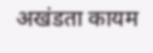अखंडता कायम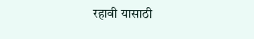रहावी यासाठी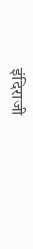इंदिराजी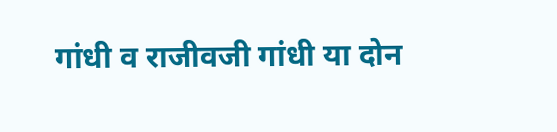गांधी व राजीवजी गांधी या दोन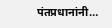पंतप्रधानांनी…